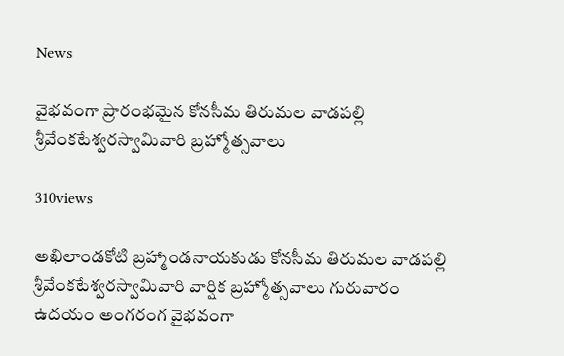News

వైభవంగా ప్రారంభమైన కోనసీమ తిరుమల వాడపల్లి శ్రీవేంకటేశ్వరస్వామివారి బ్రహ్మోత్సవాలు

310views

అఖిలాండకోటి బ్రహ్మాండనాయకుడు కోనసీమ తిరుమల వాడపల్లి శ్రీవేంకటేశ్వరస్వామివారి వార్షిక బ్రహ్మోత్సవాలు గురువారం ఉదయం అంగరంగ వైభవంగా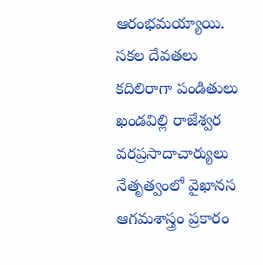ఆరంభమయ్యాయి. సకల దేవతలు కదిలిరాగా పండితులు ఖండవిల్లి రాజేశ్వర వరప్రసాదాచార్యులు నేతృత్వంలో వైఖానస ఆగమశాస్త్రం ప్రకారం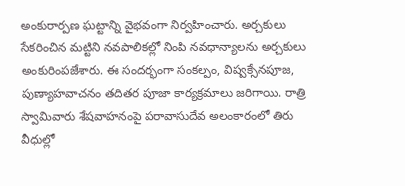అంకురార్పణ ఘట్టాన్ని వైభవంగా నిర్వహించారు. అర్చకులు సేకరించిన మట్టిని నవపాలికల్లో నింపి నవధాన్యాలను అర్చకులు అంకురింపజేశారు. ఈ సందర్భంగా సంకల్పం, విష్వక్సేనపూజ, పుణ్యాహవాచనం తదితర పూజా కార్యక్రమాలు జరిగాయి. రాత్రి స్వామివారు శేషవాహనంపై పరావాసుదేవ అలంకారంలో తిరు వీధుల్లో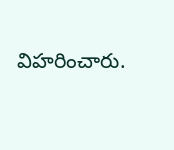విహరించారు.